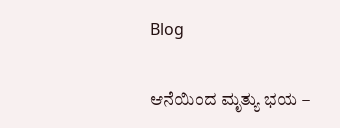Blog

ಆನೆಯಿಂದ ಮೃತ್ಯು ಭಯ –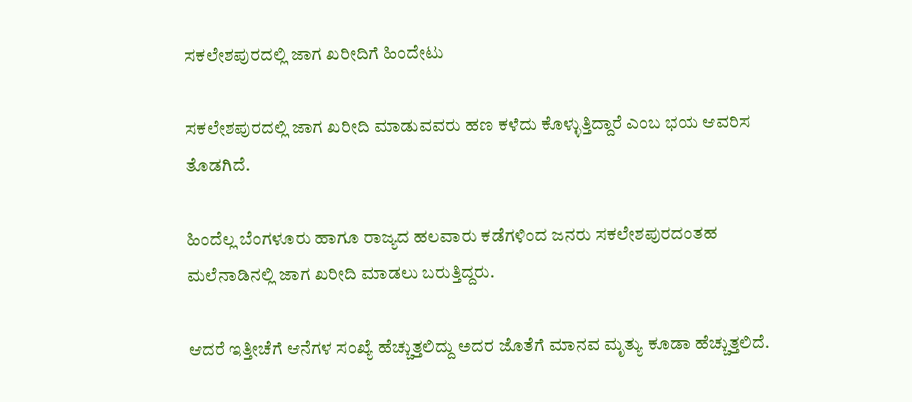ಸಕಲೇಶಪುರದಲ್ಲಿ ಜಾಗ ಖರೀದಿಗೆ ಹಿಂದೇಟು

ಸಕಲೇಶಪುರದಲ್ಲಿ ಜಾಗ ಖರೀದಿ ಮಾಡುವವರು ಹಣ ಕಳೆದು ಕೊಳ್ಳುತ್ತಿದ್ದಾರೆ ಎಂಬ ಭಯ ಆವರಿಸ ತೊಡಗಿದೆ.

ಹಿಂದೆಲ್ಲ ಬೆಂಗಳೂರು ಹಾಗೂ ರಾಜ್ಯದ ಹಲವಾರು ಕಡೆಗಳಿಂದ ಜನರು ಸಕಲೇಶಪುರದಂತಹ ಮಲೆನಾಡಿನಲ್ಲಿ ಜಾಗ ಖರೀದಿ ಮಾಡಲು ಬರುತ್ತಿದ್ದರು.

ಆದರೆ ಇತ್ತೀಚೆಗೆ ಆನೆಗಳ ಸಂಖ್ಯೆ ಹೆಚ್ಚುತ್ತಲಿದ್ದು ಅದರ ಜೊತೆಗೆ ಮಾನವ ಮೃತ್ಯು ಕೂಡಾ ಹೆಚ್ಚುತ್ತಲಿದೆ.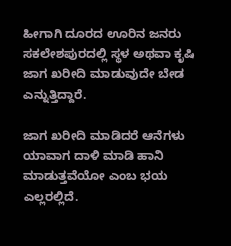ಹೀಗಾಗಿ ದೂರದ ಊರಿನ ಜನರು ಸಕಲೇಶಪುರದಲ್ಲಿ ಸ್ಥಳ ಅಥವಾ ಕೃಷಿ ಜಾಗ ಖರೀದಿ ಮಾಡುವುದೇ ಬೇಡ ಎನ್ನುತ್ತಿದ್ದಾರೆ.

ಜಾಗ ಖರೀದಿ ಮಾಡಿದರೆ ಆನೆಗಳು ಯಾವಾಗ ದಾಳಿ ಮಾಡಿ ಹಾನಿ ಮಾಡುತ್ತವೆಯೋ ಎಂಬ ಭಯ ಎಲ್ಲರಲ್ಲಿದೆ.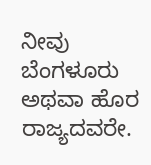ನೀವು ಬೆಂಗಳೂರು ಅಥವಾ ಹೊರ ರಾಜ್ಯದವರೇ.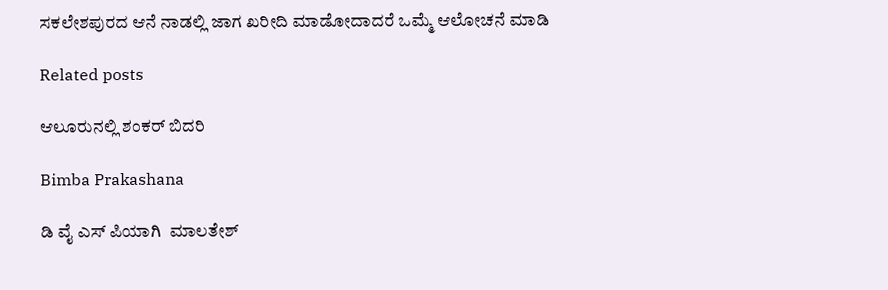ಸಕಲೇಶಪುರದ ಆನೆ ನಾಡಲ್ಲಿ ಜಾಗ ಖರೀದಿ ಮಾಡೋದಾದರೆ ಒಮ್ಮೆ ಆಲೋಚನೆ ಮಾಡಿ

Related posts

ಆಲೂರುನಲ್ಲಿ ಶಂಕರ್ ಬಿದರಿ

Bimba Prakashana

ಡಿ ವೈ ಎಸ್ ಪಿಯಾಗಿ  ಮಾಲತೇಶ್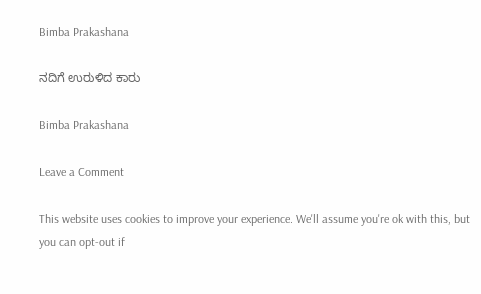Bimba Prakashana

ನದಿಗೆ ಉರುಳಿದ ಕಾರು

Bimba Prakashana

Leave a Comment

This website uses cookies to improve your experience. We'll assume you're ok with this, but you can opt-out if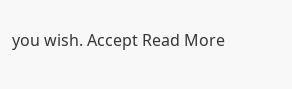you wish. Accept Read More